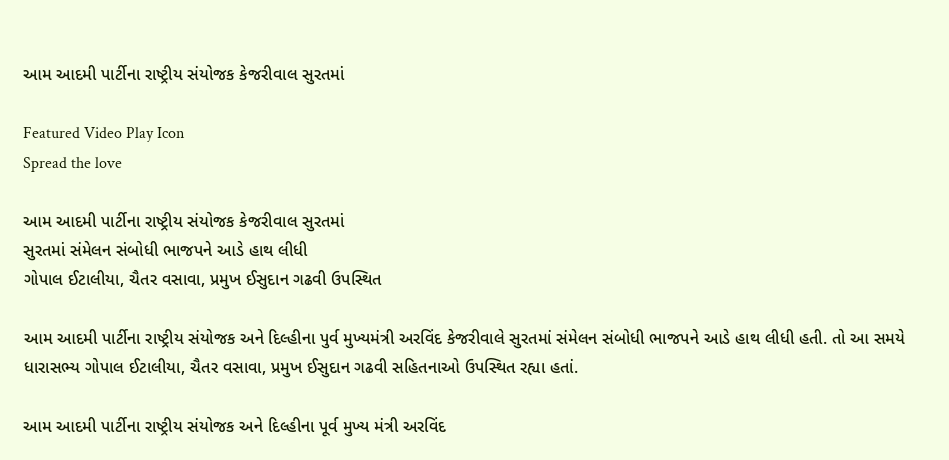આમ આદમી પાર્ટીના રાષ્ટ્રીય સંયોજક કેજરીવાલ સુરતમાં

Featured Video Play Icon
Spread the love

આમ આદમી પાર્ટીના રાષ્ટ્રીય સંયોજક કેજરીવાલ સુરતમાં
સુરતમાં સંમેલન સંબોધી ભાજપને આડે હાથ લીધી
ગોપાલ ઈટાલીયા, ચૈતર વસાવા, પ્રમુખ ઈસુદાન ગઢવી ઉપસ્થિત

આમ આદમી પાર્ટીના રાષ્ટ્રીય સંયોજક અને દિલ્હીના પુર્વ મુખ્યમંત્રી અરવિંદ કેજરીવાલે સુરતમાં સંમેલન સંબોધી ભાજપને આડે હાથ લીધી હતી. તો આ સમયે ધારાસભ્ય ગોપાલ ઈટાલીયા, ચૈતર વસાવા, પ્રમુખ ઈસુદાન ગઢવી સહિતનાઓ ઉપસ્થિત રહ્યા હતાં.

આમ આદમી પાર્ટીના રાષ્ટ્રીય સંયોજક અને દિલ્હીના પૂર્વ મુખ્ય મંત્રી અરવિંદ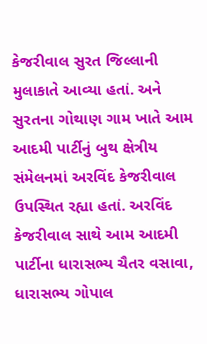કેજરીવાલ સુરત જિલ્લાની મુલાકાતે આવ્યા હતાં. અને સુરતના ગોથાણ ગામ ખાતે આમ આદમી પાર્ટીનું બુથ ક્ષેત્રીય સંમેલનમાં અરવિંદ કેજરીવાલ ઉપસ્થિત રહ્યા હતાં. અરવિંદ કેજરીવાલ સાથે આમ આદમી પાર્ટીના ધારાસભ્ય ચૈતર વસાવા, ધારાસભ્ય ગોપાલ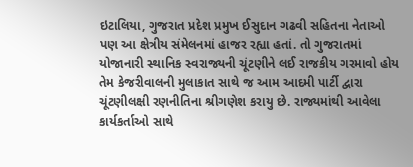ઇટાલિયા, ગુજરાત પ્રદેશ પ્રમુખ ઈસુદાન ગઢવી સહિતના નેતાઓ પણ આ ક્ષેત્રીય સંમેલનમાં હાજર રહ્યા હતાં. તો ગુજરાતમાં યોજાનારી સ્થાનિક સ્વરાજ્યની ચૂંટણીને લઈ રાજકીય ગરમાવો હોય તેમ કેજરીવાલની મુલાકાત સાથે જ આમ આદમી પાર્ટી દ્વારા ચૂંટણીલક્ષી રણનીતિના શ્રીગણેશ કરાયુ છે. રાજ્યમાંથી આવેલા કાર્યકર્તાઓ સાથે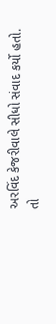અરવિંદ કેજરીવાલે સીધો સંવાદ કર્યો હતો. તો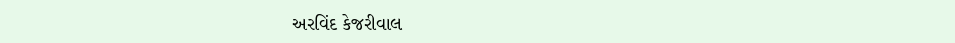અરવિંદ કેજરીવાલ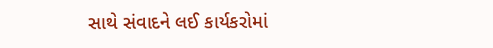સાથે સંવાદને લઈ કાર્યકરોમાં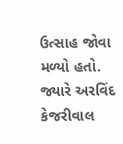ઉત્સાહ જોવા મળ્યો હતો. જ્યારે અરવિંદ કેજરીવાલ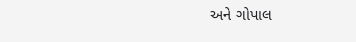અને ગોપાલ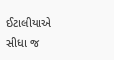ઈટાલીયાએ સીધા જ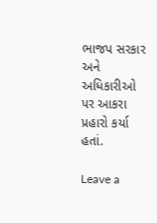ભાજપ સરકાર અને અધિકારીઓ પર આકરા પ્રહારો કર્યા હતાં.

Leave a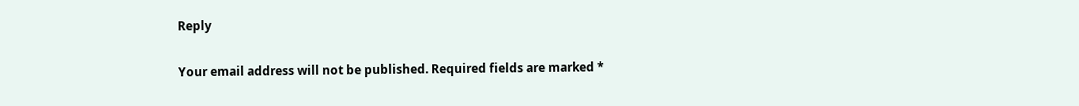Reply

Your email address will not be published. Required fields are marked *